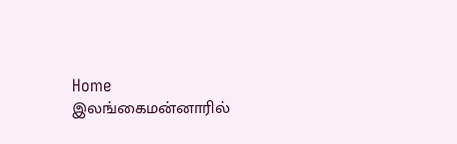Home இலங்கைமன்னாரில்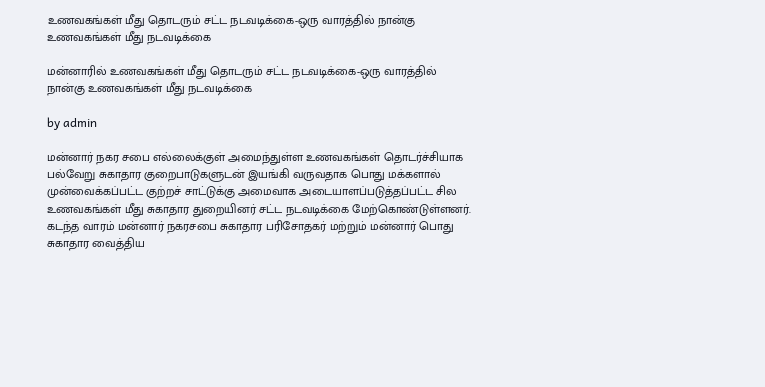உணவகங்கள் மீது தொடரும் சட்ட நடவடிக்கை-ஒரு வாரத்தில் நான்கு உணவகங்கள் மீது நடவடிக்கை

மன்னாரில் உணவகங்கள் மீது தொடரும் சட்ட நடவடிக்கை-ஒரு வாரத்தில் நான்கு உணவகங்கள் மீது நடவடிக்கை

by admin

மன்னார் நகர சபை எல்லைக்குள் அமைந்துள்ள உணவகங்கள் தொடர்ச்சியாக பல்வேறு சுகாதார குறைபாடுகளுடன் இயங்கி வருவதாக பொது மக்களால் முன்வைக்கப்பட்ட குற்றச் சாட்டுக்கு அமைவாக அடையாளப்படுத்தப்பட்ட சில உணவகங்கள் மீது சுகாதார துறையினர் சட்ட நடவடிக்கை மேற்கொண்டுள்ளனர்.
கடந்த வாரம் மன்னார் நகரசபை சுகாதார பரிசோதகர் மற்றும் மன்னார் பொது சுகாதார வைத்திய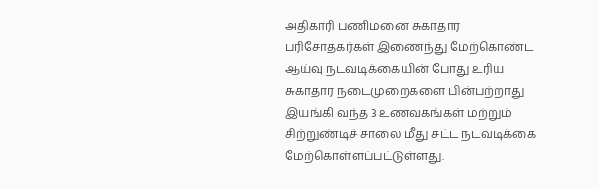அதிகாரி பணிமனை சுகாதார பரிசோதகர்கள் இணைந்து மேற்கொண்ட ஆய்வு நடவடிக்கையின் போது உரிய சுகாதார நடைமுறைகளை பின்பற்றாது இயங்கி வந்த 3 உணவகங்கள் மற்றும் சிற்றுண்டிச் சாலை மீது சட்ட நடவடிக்கை மேற்கொள்ளப்பட்டுள்ளது.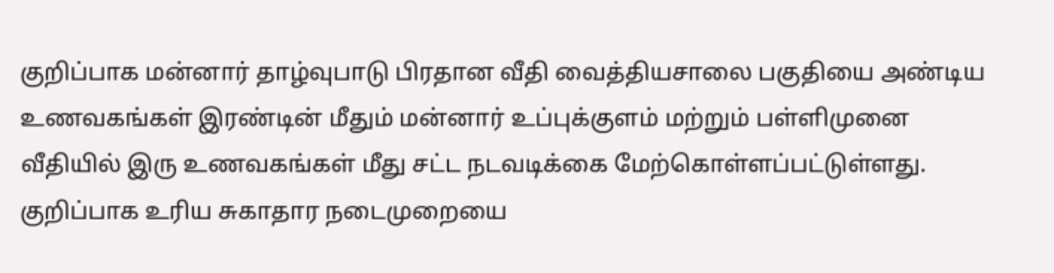குறிப்பாக மன்னார் தாழ்வுபாடு பிரதான வீதி வைத்தியசாலை பகுதியை அண்டிய உணவகங்கள் இரண்டின் மீதும் மன்னார் உப்புக்குளம் மற்றும் பள்ளிமுனை வீதியில் இரு உணவகங்கள் மீது சட்ட நடவடிக்கை மேற்கொள்ளப்பட்டுள்ளது.
குறிப்பாக உரிய சுகாதார நடைமுறையை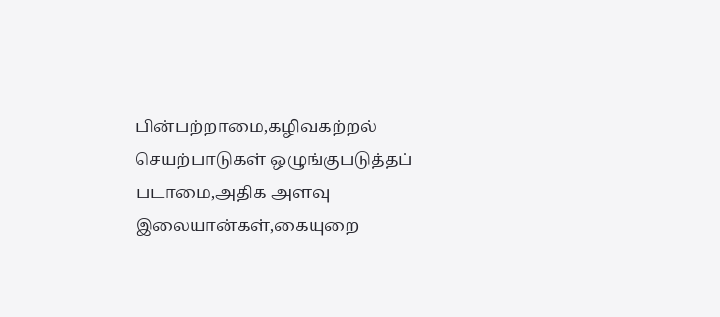பின்பற்றாமை,கழிவகற்றல் செயற்பாடுகள் ஒழுங்குபடுத்தப் படாமை,அதிக அளவு இலையான்கள்,கையுறை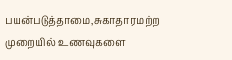பயன்படுத்தாமை,சுகாதாரமற்ற முறையில் உணவுகளை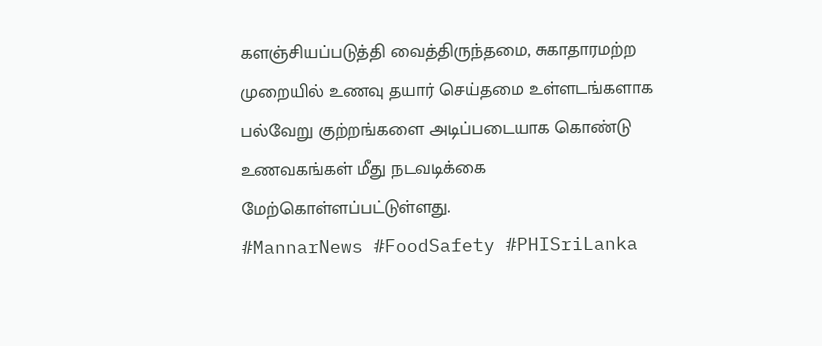களஞ்சியப்படுத்தி வைத்திருந்தமை, சுகாதாரமற்ற முறையில் உணவு தயார் செய்தமை உள்ளடங்களாக பல்வேறு குற்றங்களை அடிப்படையாக கொண்டு உணவகங்கள் மீது நடவடிக்கை மேற்கொள்ளப்பட்டுள்ளது.
#MannarNews #FoodSafety #PHISriLanka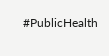#PublicHealth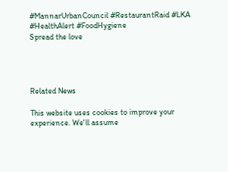#MannarUrbanCouncil #RestaurantRaid #LKA #HealthAlert #FoodHygiene
Spread the love




Related News

This website uses cookies to improve your experience. We'll assume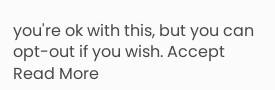you're ok with this, but you can opt-out if you wish. Accept Read More